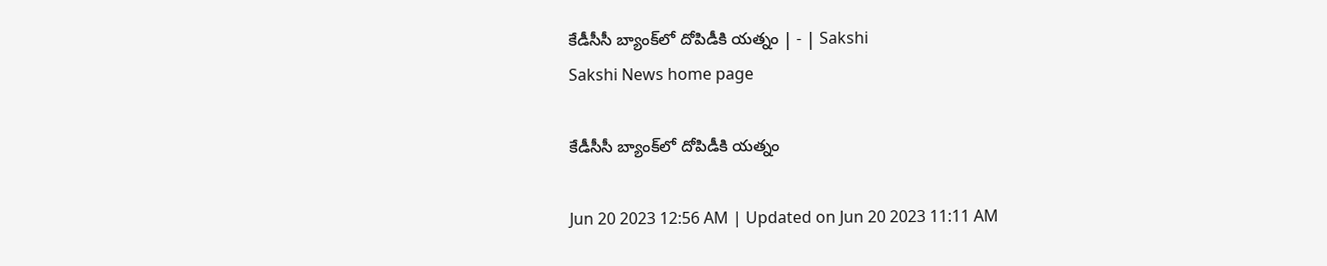కేడీసీసీ బ్యాంక్‌లో దోపిడీకి యత్నం | - | Sakshi
Sakshi News home page

కేడీసీసీ బ్యాంక్‌లో దోపిడీకి యత్నం

Jun 20 2023 12:56 AM | Updated on Jun 20 2023 11:11 AM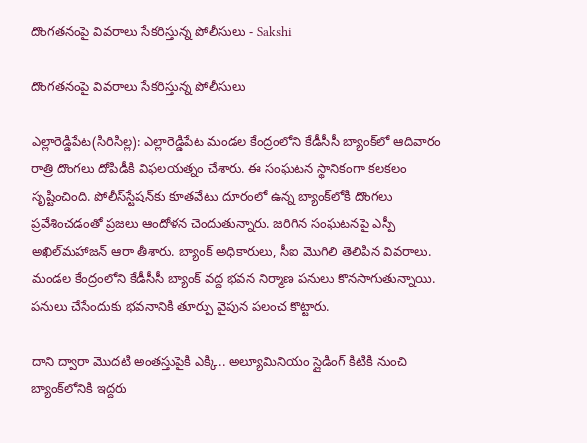దొంగతనంపై వివరాలు సేకరిస్తున్న పోలీసులు - Sakshi

దొంగతనంపై వివరాలు సేకరిస్తున్న పోలీసులు

ఎల్లారెడ్డిపేట(సిరిసిల్ల): ఎల్లారెడ్డిపేట మండల కేంద్రంలోని కేడీసీసీ బ్యాంక్‌లో ఆదివారం రాత్రి దొంగలు దోపిడీకి విఫలయత్నం చేశారు. ఈ సంఘటన స్థానికంగా కలకలం సృష్టించింది. పోలీస్‌స్టేషన్‌కు కూతవేటు దూరంలో ఉన్న బ్యాంక్‌లోకి దొంగలు ప్రవేశించడంతో ప్రజలు ఆందోళన చెందుతున్నారు. జరిగిన సంఘటనపై ఎస్పీ అఖిల్‌మహాజన్‌ ఆరా తీశారు. బ్యాంక్‌ అధికారులు, సీఐ మొగిలి తెలిపిన వివరాలు. మండల కేంద్రంలోని కేడీసీసీ బ్యాంక్‌ వద్ద భవన నిర్మాణ పనులు కొనసాగుతున్నాయి. పనులు చేసేందుకు భవనానికి తూర్పు వైపున పలంచ కొట్టారు.

దాని ద్వారా మొదటి అంతస్తుపైకి ఎక్కి.. అల్యూమినియం స్లైడింగ్‌ కిటికి నుంచి బ్యాంక్‌లోనికి ఇద్దరు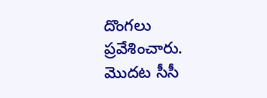దొంగలు ప్రవేశించారు. మొదట సీసీ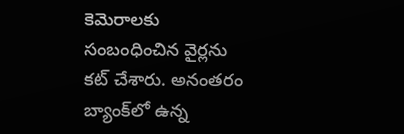కెమెరాలకు సంబంధించిన వైర్లను కట్‌ చేశారు. అనంతరం బ్యాంక్‌లో ఉన్న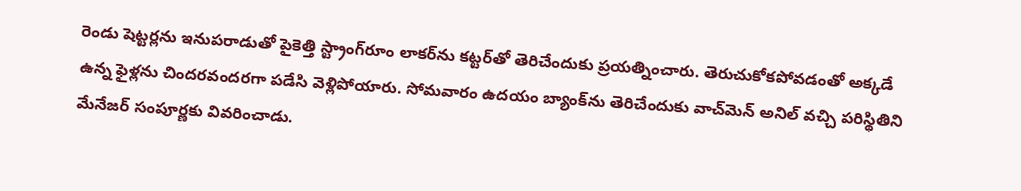రెండు షెట్టర్లను ఇనుపరాడుతో పైకెత్తి స్ట్రాంగ్‌రూం లాకర్‌ను కట్టర్‌తో తెరిచేందుకు ప్రయత్నించారు. తెరుచుకోకపోవడంతో అక్కడే ఉన్న ఫైళ్లను చిందరవందరగా పడేసి వెళ్లిపోయారు. సోమవారం ఉదయం బ్యాంక్‌ను తెరిచేందుకు వాచ్‌మెన్‌ అనిల్‌ వచ్చి పరిస్థితిని మేనేజర్‌ సంపూర్ణకు వివరించాడు.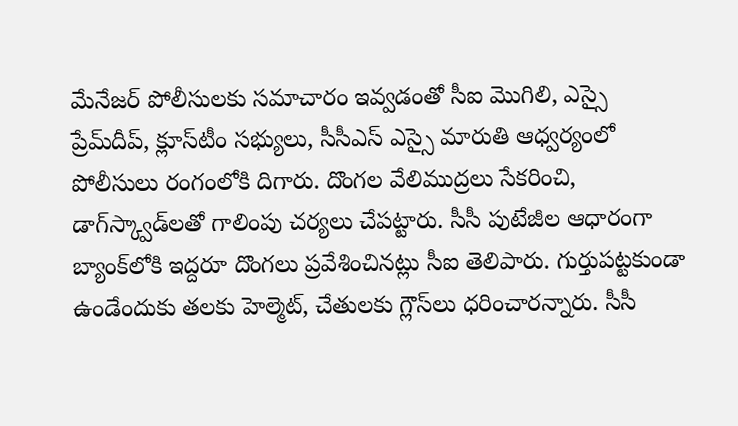మేనేజర్‌ పోలీసులకు సమాచారం ఇవ్వడంతో సీఐ మొగిలి, ఎస్సై ప్రేమ్‌దీప్‌, క్లూస్‌టీం సభ్యులు, సీసీఎస్‌ ఎస్సై మారుతి ఆధ్వర్యంలో పోలీసులు రంగంలోకి దిగారు. దొంగల వేలిముద్రలు సేకరించి, డాగ్‌స్క్వాడ్‌లతో గాలింపు చర్యలు చేపట్టారు. సీసీ పుటేజీల ఆధారంగా బ్యాంక్‌లోకి ఇద్దరూ దొంగలు ప్రవేశించినట్లు సీఐ తెలిపారు. గుర్తుపట్టకుండా ఉండేందుకు తలకు హెల్మెట్‌, చేతులకు గ్లౌస్‌లు ధరించారన్నారు. సీసీ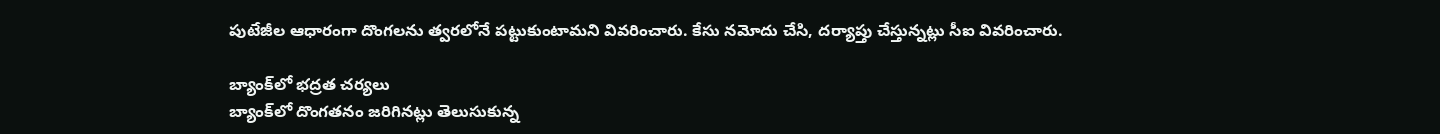పుటేజీల ఆధారంగా దొంగలను త్వరలోనే పట్టుకుంటామని వివరించారు. కేసు నమోదు చేసి, దర్యాప్తు చేస్తున్నట్లు సీఐ వివరించారు.

బ్యాంక్‌లో భద్రత చర్యలు
బ్యాంక్‌లో దొంగతనం జరిగినట్లు తెలుసుకున్న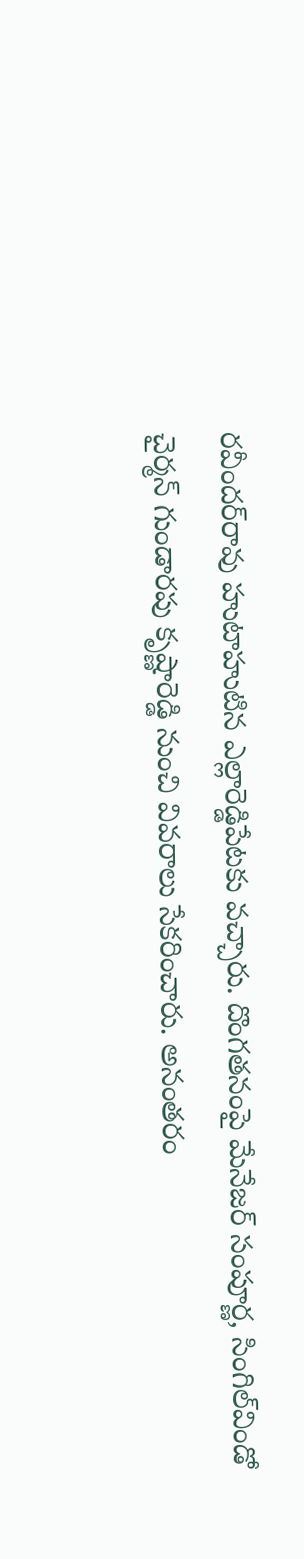రవీందర్‌రావు హుటాహుటిన ఎల్లారెడ్డిపేటకు వచ్చారు. దొంగతనంపై మేనేజర్‌ సంపూర్ణ, సింగిల్‌విండో చైర్మన్‌ గుండారపు కృష్ణారెడ్డి నుంచి వివరాలు సేకరించారు. అనంతరం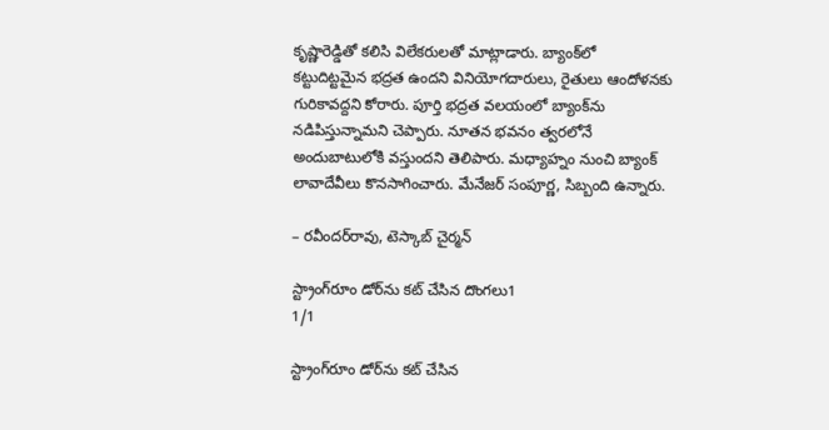కృష్ణారెడ్డితో కలిసి విలేకరులతో మాట్లాడారు. బ్యాంక్‌లో కట్టుదిట్టమైన భద్రత ఉందని వినియోగదారులు, రైతులు ఆందోళనకు గురికావద్దని కోరారు. పూర్తి భద్రత వలయంలో బ్యాంక్‌ను నడిపిస్తున్నామని చెప్పారు. నూతన భవనం త్వరలోనే అందుబాటులోకి వస్తుందని తెలిపారు. మధ్యాహ్నం నుంచి బ్యాంక్‌ లావాదేవీలు కొనసాగించారు. మేనేజర్‌ సంపూర్ణ, సిబ్బంది ఉన్నారు.

– రవీందర్‌రావు, టెస్కాబ్‌ చైర్మన్‌

స్ట్రాంగ్‌రూం డోర్‌ను కట్‌ చేసిన దొంగలు1
1/1

స్ట్రాంగ్‌రూం డోర్‌ను కట్‌ చేసిన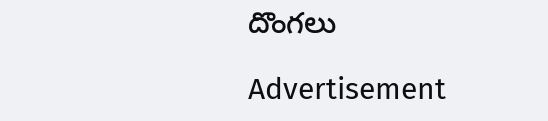దొంగలు

Advertisement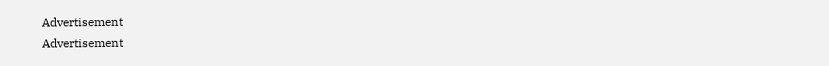Advertisement
Advertisement